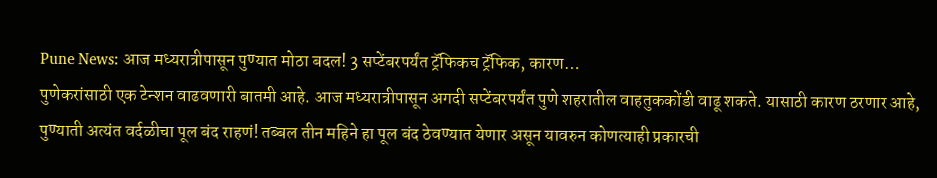Pune News: आज मध्यरात्रीपासून पुण्यात मोठा बदल! 3 सप्टेंबरपर्यंत ट्रॅफिकच ट्रॅफिक, कारण…
पुणेकरांसाठी एक टेन्शन वाढवणारी बातमी आहे. आज मध्यरात्रीपासून अगदी सप्टेंबरपर्यंत पुणे शहरातील वाहतुककोंडी वाढू शकते. यासाठी कारण ठरणार आहे, पुण्याती अत्यंत वर्दळीचा पूल बंद राहणं! तब्बल तीन महिने हा पूल बंद ठेवण्यात येणार असून यावरुन कोणत्याही प्रकारची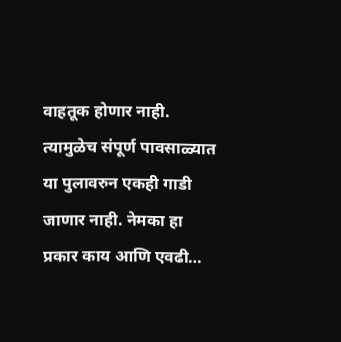वाहतूक होणार नाही. त्यामुळेच संपूर्ण पावसाळ्यात या पुलावरुन एकही गाडी जाणार नाही. नेमका हा प्रकार काय आणि एवढी…